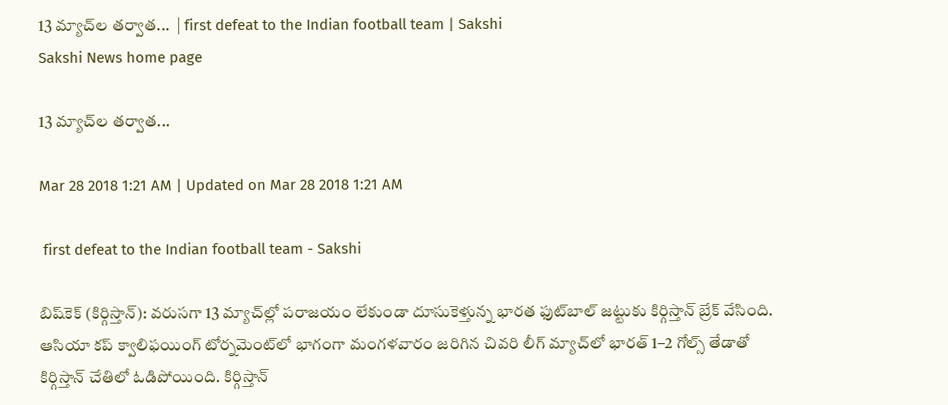13 మ్యాచ్‌ల తర్వాత...  | first defeat to the Indian football team | Sakshi
Sakshi News home page

13 మ్యాచ్‌ల తర్వాత...

Mar 28 2018 1:21 AM | Updated on Mar 28 2018 1:21 AM

 first defeat to the Indian football team - Sakshi

బిష్‌కెక్‌ (కిర్గిస్తాన్‌): వరుసగా 13 మ్యాచ్‌ల్లో పరాజయం లేకుండా దూసుకెళ్తున్న భారత ఫుట్‌బాల్‌ జట్టుకు కిర్గిస్తాన్‌ బ్రేక్‌ వేసింది. ఆసియా కప్‌ క్వాలిఫయింగ్‌ టోర్నమెంట్‌లో భాగంగా మంగళవారం జరిగిన చివరి లీగ్‌ మ్యాచ్‌లో భారత్‌ 1–2 గోల్స్‌ తేడాతో కిర్గిస్తాన్‌ చేతిలో ఓడిపోయింది. కిర్గిస్తాన్‌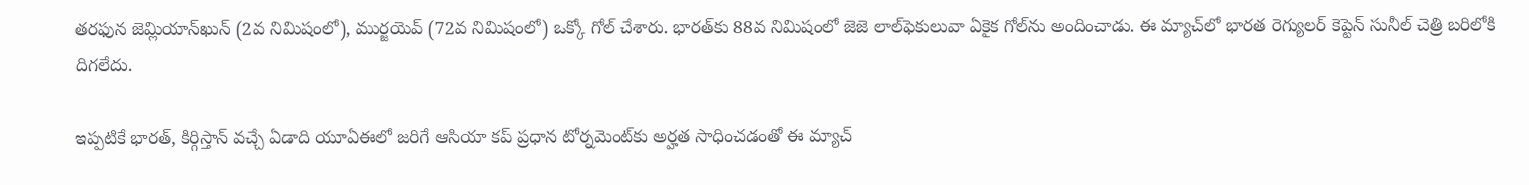తరఫున జెమ్లియాన్‌ఖున్‌ (2వ నిమిషంలో), ముర్జయెవ్‌ (72వ నిమిషంలో) ఒక్కో గోల్‌ చేశారు. భారత్‌కు 88వ నిమిషంలో జెజె లాల్‌ఫెకులువా ఏకైక గోల్‌ను అందించాడు. ఈ మ్యాచ్‌లో భారత రెగ్యులర్‌ కెప్టెన్‌ సునీల్‌ చెత్రి బరిలోకి దిగలేదు.

ఇప్పటికే భారత్, కిర్గిస్తాన్‌ వచ్చే ఏడాది యూఏఈలో జరిగే ఆసియా కప్‌ ప్రధాన టోర్నమెంట్‌కు అర్హత సాధించడంతో ఈ మ్యాచ్‌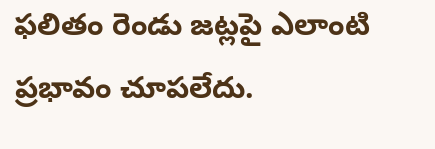ఫలితం రెండు జట్లపై ఎలాంటి ప్రభావం చూపలేదు.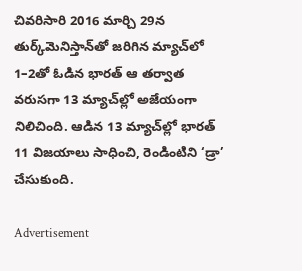చివరిసారి 2016 మార్చి 29న తుర్క్‌మెనిస్తాన్‌తో జరిగిన మ్యాచ్‌లో 1–2తో ఓడిన భారత్‌ ఆ తర్వాత వరుసగా 13 మ్యాచ్‌ల్లో అజేయంగా నిలిచింది. ఆడిన 13 మ్యాచ్‌ల్లో భారత్‌ 11 విజయాలు సాధించి, రెండింటిని ‘డ్రా’ చేసుకుంది.

Advertisement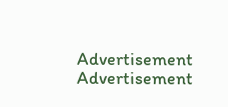Advertisement
Advertisement